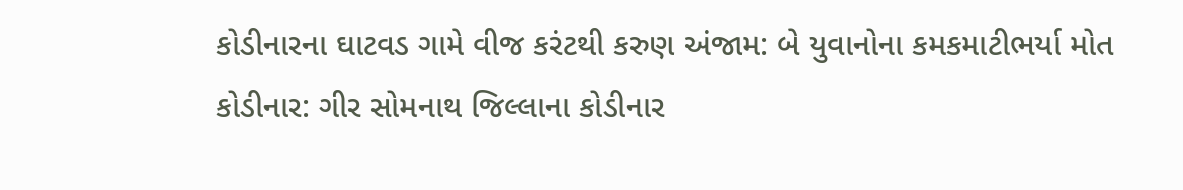કોડીનારના ઘાટવડ ગામે વીજ કરંટથી કરુણ અંજામ: બે યુવાનોના કમકમાટીભર્યા મોત
કોડીનાર: ગીર સોમનાથ જિલ્લાના કોડીનાર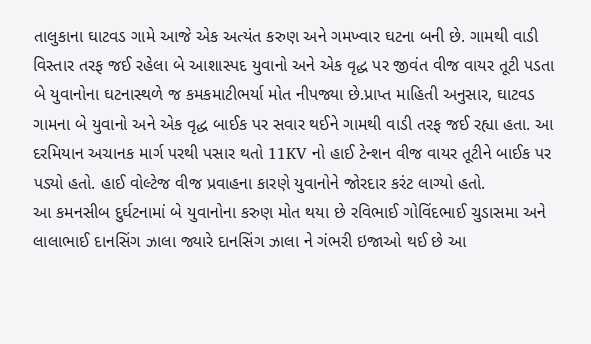તાલુકાના ઘાટવડ ગામે આજે એક અત્યંત કરુણ અને ગમખ્વાર ઘટના બની છે. ગામથી વાડી વિસ્તાર તરફ જઈ રહેલા બે આશાસ્પદ યુવાનો અને એક વૃદ્ધ પર જીવંત વીજ વાયર તૂટી પડતા બે યુવાનોના ઘટનાસ્થળે જ કમકમાટીભર્યા મોત નીપજ્યા છે.પ્રાપ્ત માહિતી અનુસાર, ઘાટવડ ગામના બે યુવાનો અને એક વૃદ્ધ બાઈક પર સવાર થઈને ગામથી વાડી તરફ જઈ રહ્યા હતા. આ દરમિયાન અચાનક માર્ગ પરથી પસાર થતો 11KV નો હાઈ ટેન્શન વીજ વાયર તૂટીને બાઈક પર પડ્યો હતો. હાઈ વોલ્ટેજ વીજ પ્રવાહના કારણે યુવાનોને જોરદાર કરંટ લાગ્યો હતો.
આ કમનસીબ દુર્ઘટનામાં બે યુવાનોના કરુણ મોત થયા છે રવિભાઈ ગોવિંદભાઈ ચુડાસમા અને લાલાભાઈ દાનસિંગ ઝાલા જ્યારે દાનસિંગ ઝાલા ને ગંભરી ઇજાઓ થઈ છે આ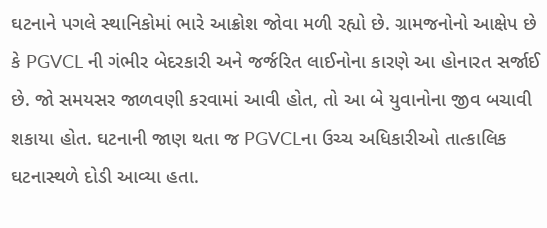ઘટનાને પગલે સ્થાનિકોમાં ભારે આક્રોશ જોવા મળી રહ્યો છે. ગ્રામજનોનો આક્ષેપ છે કે PGVCL ની ગંભીર બેદરકારી અને જર્જરિત લાઈનોના કારણે આ હોનારત સર્જાઈ છે. જો સમયસર જાળવણી કરવામાં આવી હોત, તો આ બે યુવાનોના જીવ બચાવી શકાયા હોત. ઘટનાની જાણ થતા જ PGVCLના ઉચ્ચ અધિકારીઓ તાત્કાલિક ઘટનાસ્થળે દોડી આવ્યા હતા.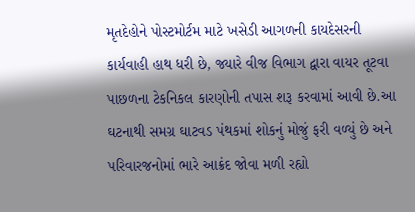મૃતદેહોને પોસ્ટમોર્ટમ માટે ખસેડી આગળની કાયદેસરની કાર્યવાહી હાથ ધરી છે, જ્યારે વીજ વિભાગ દ્વારા વાયર તૂટવા પાછળના ટેકનિકલ કારણોની તપાસ શરૂ કરવામાં આવી છે.આ ઘટનાથી સમગ્ર ઘાટવડ પંથકમાં શોકનું મોજું ફરી વળ્યું છે અને પરિવારજનોમાં ભારે આક્રંદ જોવા મળી રહ્યો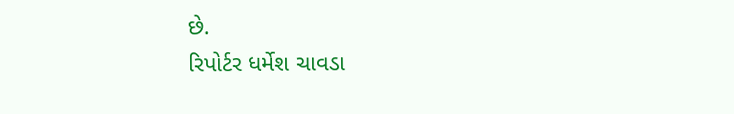છે.
રિપોર્ટર ધર્મેશ ચાવડા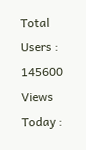Total Users : 145600
Views Today :